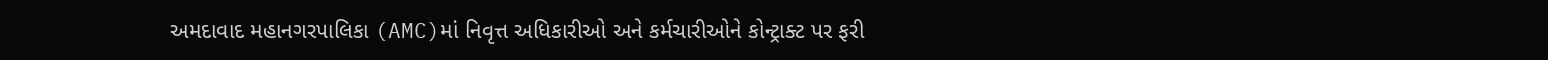અમદાવાદ મહાનગરપાલિકા (AMC)માં નિવૃત્ત અધિકારીઓ અને કર્મચારીઓને કોન્ટ્રાક્ટ પર ફરી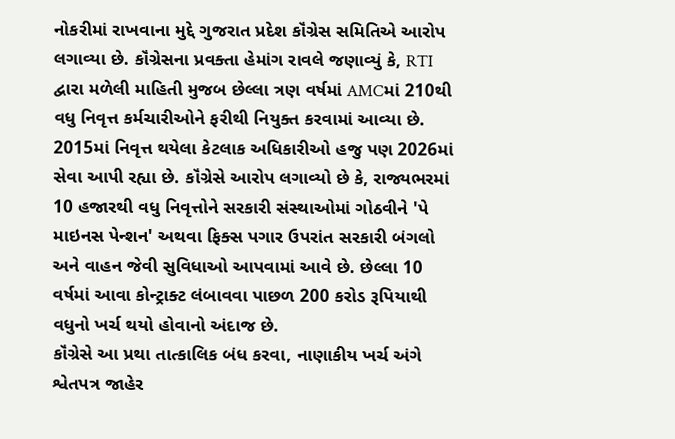નોકરીમાં રાખવાના મુદ્દે ગુજરાત પ્રદેશ કૉંગ્રેસ સમિતિએ આરોપ લગાવ્યા છે. કૉંગ્રેસના પ્રવક્તા હેમાંગ રાવલે જણાવ્યું કે, RTI દ્વારા મળેલી માહિતી મુજબ છેલ્લા ત્રણ વર્ષમાં AMCમાં 210થી વધુ નિવૃત્ત કર્મચારીઓને ફરીથી નિયુક્ત કરવામાં આવ્યા છે. 2015માં નિવૃત્ત થયેલા કેટલાક અધિકારીઓ હજુ પણ 2026માં સેવા આપી રહ્યા છે. કૉંગ્રેસે આરોપ લગાવ્યો છે કે, રાજ્યભરમાં 10 હજારથી વધુ નિવૃત્તોને સરકારી સંસ્થાઓમાં ગોઠવીને 'પે માઇનસ પેન્શન' અથવા ફિક્સ પગાર ઉપરાંત સરકારી બંગલો અને વાહન જેવી સુવિધાઓ આપવામાં આવે છે. છેલ્લા 10 વર્ષમાં આવા કોન્ટ્રાક્ટ લંબાવવા પાછળ 200 કરોડ રૂપિયાથી વધુનો ખર્ચ થયો હોવાનો અંદાજ છે.
કૉંગ્રેસે આ પ્રથા તાત્કાલિક બંધ કરવા, નાણાકીય ખર્ચ અંગે શ્વેતપત્ર જાહેર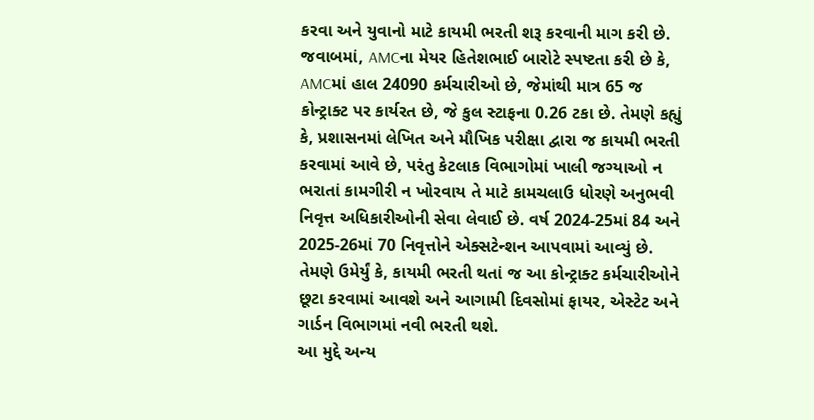કરવા અને યુવાનો માટે કાયમી ભરતી શરૂ કરવાની માગ કરી છે.
જવાબમાં, AMCના મેયર હિતેશભાઈ બારોટે સ્પષ્ટતા કરી છે કે, AMCમાં હાલ 24090 કર્મચારીઓ છે, જેમાંથી માત્ર 65 જ કોન્ટ્રાક્ટ પર કાર્યરત છે, જે કુલ સ્ટાફના 0.26 ટકા છે. તેમણે કહ્યું કે, પ્રશાસનમાં લેખિત અને મૌખિક પરીક્ષા દ્વારા જ કાયમી ભરતી કરવામાં આવે છે, પરંતુ કેટલાક વિભાગોમાં ખાલી જગ્યાઓ ન ભરાતાં કામગીરી ન ખોરવાય તે માટે કામચલાઉ ધોરણે અનુભવી નિવૃત્ત અધિકારીઓની સેવા લેવાઈ છે. વર્ષ 2024-25માં 84 અને 2025-26માં 70 નિવૃત્તોને એક્સટેન્શન આપવામાં આવ્યું છે. તેમણે ઉમેર્યું કે, કાયમી ભરતી થતાં જ આ કોન્ટ્રાક્ટ કર્મચારીઓને છૂટા કરવામાં આવશે અને આગામી દિવસોમાં ફાયર, એસ્ટેટ અને ગાર્ડન વિભાગમાં નવી ભરતી થશે.
આ મુદ્દે અન્ય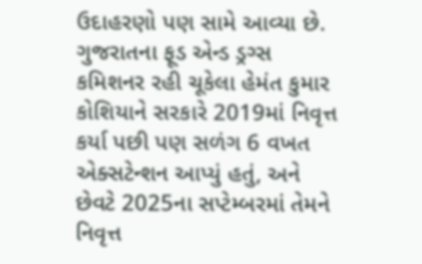ઉદાહરણો પણ સામે આવ્યા છે. ગુજરાતના ફૂડ એન્ડ ડ્રગ્સ કમિશનર રહી ચૂકેલા હેમંત કુમાર કોશિયાને સરકારે 2019માં નિવૃત્ત કર્યા પછી પણ સળંગ 6 વખત એક્સટેન્શન આપ્યું હતું, અને છેવટે 2025ના સપ્ટેમ્બરમાં તેમને નિવૃત્ત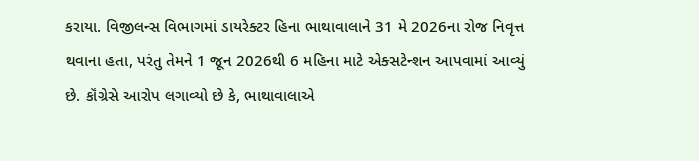કરાયા. વિજીલન્સ વિભાગમાં ડાયરેક્ટર હિના ભાથાવાલાને 31 મે 2026ના રોજ નિવૃત્ત થવાના હતા, પરંતુ તેમને 1 જૂન 2026થી 6 મહિના માટે એક્સટેન્શન આપવામાં આવ્યું છે. કૉંગ્રેસે આરોપ લગાવ્યો છે કે, ભાથાવાલાએ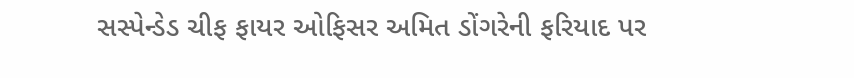સસ્પેન્ડેડ ચીફ ફાયર ઓફિસર અમિત ડોંગરેની ફરિયાદ પર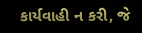કાર્યવાહી ન કરી, જે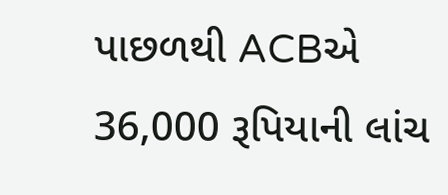પાછળથી ACBએ 36,000 રૂપિયાની લાંચ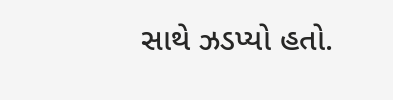સાથે ઝડપ્યો હતો.